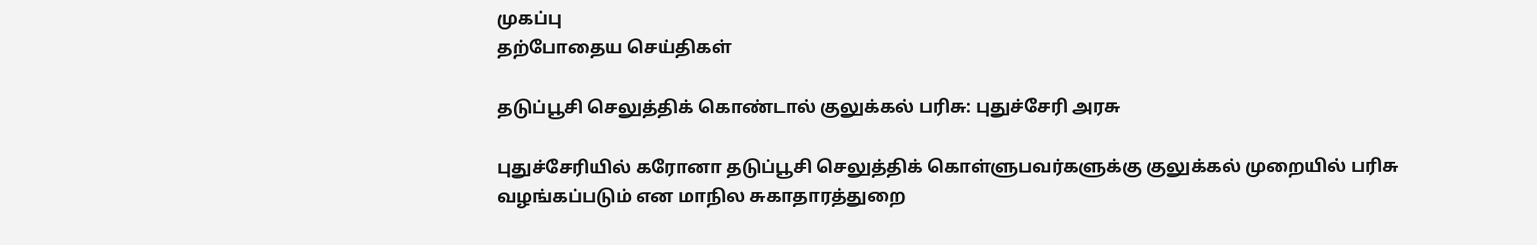முகப்பு
தற்போதைய செய்திகள்

தடுப்பூசி செலுத்திக் கொண்டால் குலுக்கல் பரிசு: புதுச்சேரி அரசு

புதுச்சேரியில் கரோனா தடுப்பூசி செலுத்திக் கொள்ளுபவர்களுக்கு குலுக்கல் முறையில் பரிசு வழங்கப்படும் என மாநில சுகாதாரத்துறை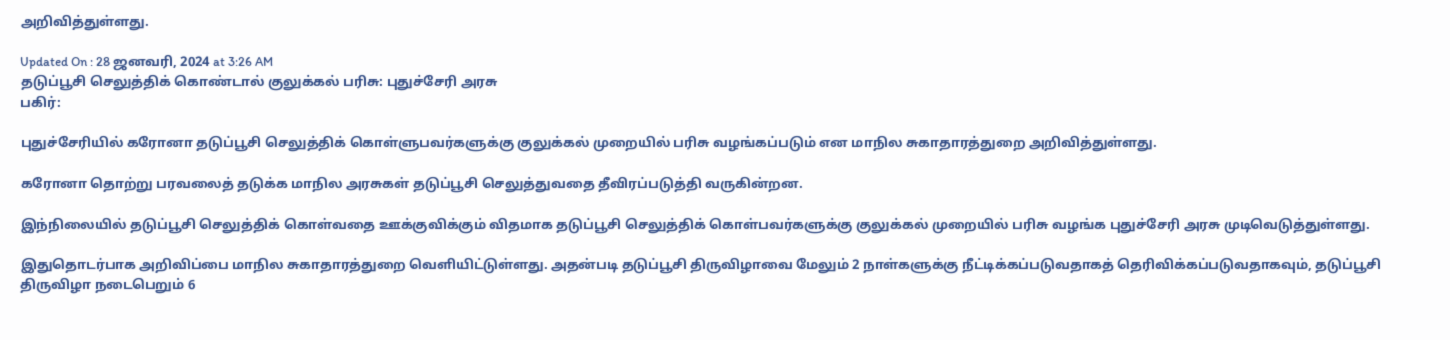அறிவித்துள்ளது.

Updated On : 28 ஜனவரி, 2024 at 3:26 AM
தடுப்பூசி செலுத்திக் கொண்டால் குலுக்கல் பரிசு: புதுச்சேரி அரசு
பகிர்:

புதுச்சேரியில் கரோனா தடுப்பூசி செலுத்திக் கொள்ளுபவர்களுக்கு குலுக்கல் முறையில் பரிசு வழங்கப்படும் என மாநில சுகாதாரத்துறை அறிவித்துள்ளது.

கரோனா தொற்று பரவலைத் தடுக்க மாநில அரசுகள் தடுப்பூசி செலுத்துவதை தீவிரப்படுத்தி வருகின்றன.

இந்நிலையில் தடுப்பூசி செலுத்திக் கொள்வதை ஊக்குவிக்கும் விதமாக தடுப்பூசி செலுத்திக் கொள்பவர்களுக்கு குலுக்கல் முறையில் பரிசு வழங்க புதுச்சேரி அரசு முடிவெடுத்துள்ளது.

இதுதொடர்பாக அறிவிப்பை மாநில சுகாதாரத்துறை வெளியிட்டுள்ளது. அதன்படி தடுப்பூசி திருவிழாவை மேலும் 2 நாள்களுக்கு நீட்டிக்கப்படுவதாகத் தெரிவிக்கப்படுவதாகவும், தடுப்பூசி திருவிழா நடைபெறும் 6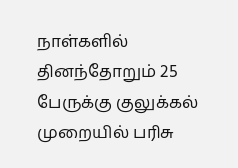நாள்களில் தினந்தோறும் 25 பேருக்கு குலுக்கல் முறையில் பரிசு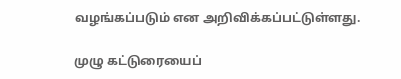வழங்கப்படும் என அறிவிக்கப்பட்டுள்ளது.

முழு கட்டுரையைப்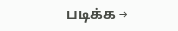படிக்க →